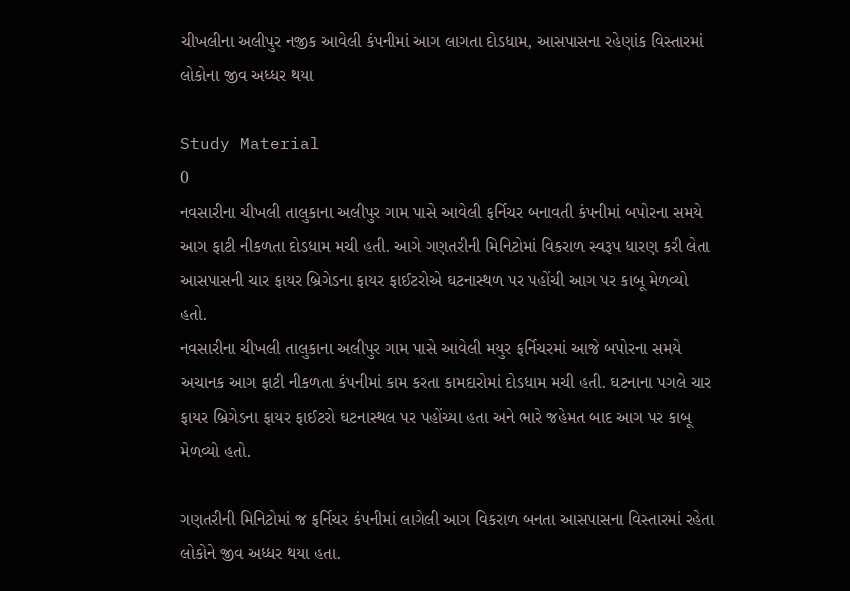ચીખલીના અલીપુર નજીક આવેલી કંપનીમાં આગ લાગતા દોડધામ, આસપાસના રહેણાંક વિસ્તારમાં લોકોના જીવ અધ્ધર થયા

Study Material
0
નવસારીના ચીખલી તાલુકાના અલીપુર ગામ પાસે આવેલી ફર્નિચર બનાવતી કંપનીમાં બપોરના સમયે આગ ફાટી નીકળતા દોડધામ મચી હતી. આગે ગણતરીની મિનિટોમાં વિકરાળ સ્વરૂપ ધારણ કરી લેતા આસપાસની ચાર ફાયર બ્રિગેડના ફાયર ફાઈટરોએ ઘટનાસ્થળ પર પહોંચી આગ પર કાબૂ મેળવ્યો હતો.
નવસારીના ચીખલી તાલુકાના અલીપુર ગામ પાસે આવેલી મયુર ફર્નિચરમાં આજે બપોરના સમયે અચાનક આગ ફાટી નીકળતા કંપનીમાં કામ કરતા કામદારોમાં દોડધામ મચી હતી. ઘટનાના પગલે ચાર ફાયર બ્રિગેડના ફાયર ફાઈટરો ઘટનાસ્થલ પર પહોંચ્યા હતા અને ભારે જહેમત બાદ આગ પર કાબૂ મેળવ્યો હતો.

ગણતરીની મિનિટોમાં જ ફર્નિચર કંપનીમાં લાગેલી આગ વિકરાળ બનતા આસપાસના વિસ્તારમાં રહેતા લોકોને જીવ અધ્ધર થયા હતા.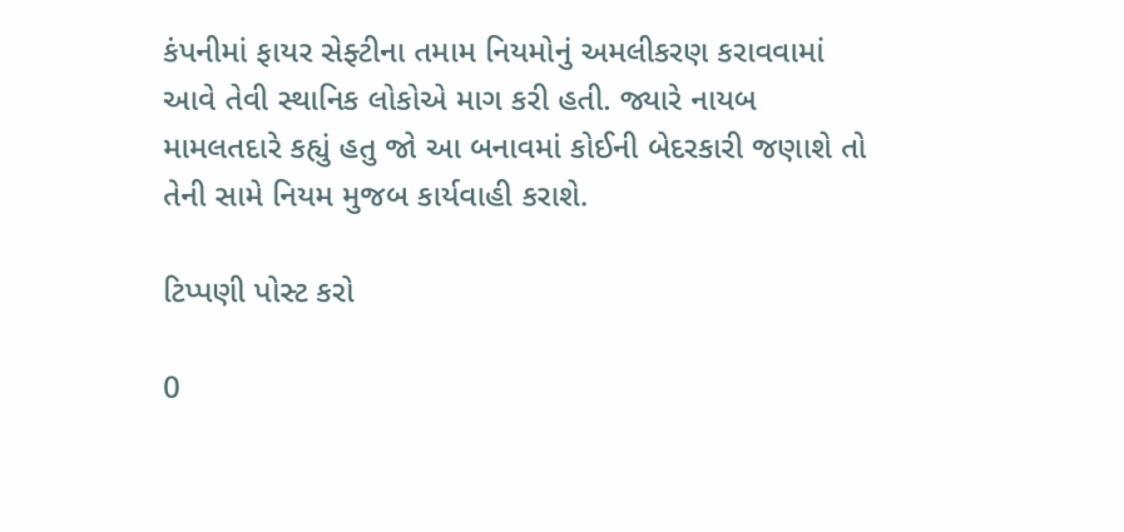કંપનીમાં ફાયર સેફ્ટીના તમામ નિયમોનું અમલીકરણ કરાવવામાં આવે તેવી સ્થાનિક લોકોએ માગ કરી હતી. જ્યારે નાયબ મામલતદારે કહ્યું હતુ જો આ બનાવમાં કોઈની બેદરકારી જણાશે તો તેની સામે નિયમ મુજબ કાર્યવાહી કરાશે.

ટિપ્પણી પોસ્ટ કરો

0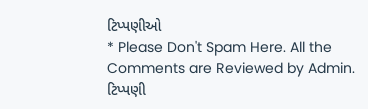ટિપ્પણીઓ
* Please Don't Spam Here. All the Comments are Reviewed by Admin.
ટિપ્પણી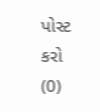પોસ્ટ કરો (0)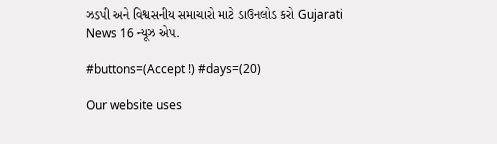ઝડપી અને વિશ્વસનીય સમાચારો માટે ડાઉનલોડ કરો Gujarati News 16 ન્યૂઝ એપ.

#buttons=(Accept !) #days=(20)

Our website uses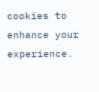cookies to enhance your experience.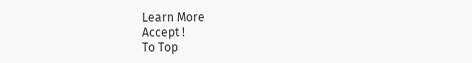Learn More
Accept !
To Top